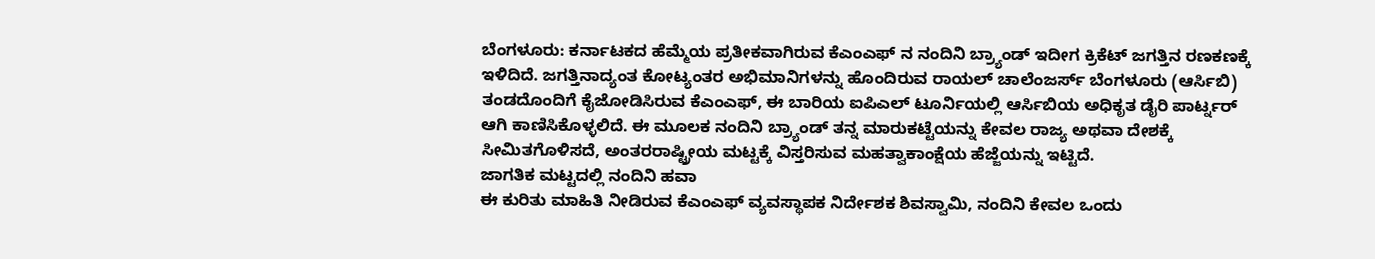ಬೆಂಗಳೂರು: ಕರ್ನಾಟಕದ ಹೆಮ್ಮೆಯ ಪ್ರತೀಕವಾಗಿರುವ ಕೆಎಂಎಫ್ ನ ನಂದಿನಿ ಬ್ರ್ಯಾಂಡ್ ಇದೀಗ ಕ್ರಿಕೆಟ್ ಜಗತ್ತಿನ ರಣಕಣಕ್ಕೆ ಇಳಿದಿದೆ. ಜಗತ್ತಿನಾದ್ಯಂತ ಕೋಟ್ಯಂತರ ಅಭಿಮಾನಿಗಳನ್ನು ಹೊಂದಿರುವ ರಾಯಲ್ ಚಾಲೆಂಜರ್ಸ್ ಬೆಂಗಳೂರು (ಆರ್ಸಿಬಿ) ತಂಡದೊಂದಿಗೆ ಕೈಜೋಡಿಸಿರುವ ಕೆಎಂಎಫ್, ಈ ಬಾರಿಯ ಐಪಿಎಲ್ ಟೂರ್ನಿಯಲ್ಲಿ ಆರ್ಸಿಬಿಯ ಅಧಿಕೃತ ಡೈರಿ ಪಾರ್ಟ್ನರ್ ಆಗಿ ಕಾಣಿಸಿಕೊಳ್ಳಲಿದೆ. ಈ ಮೂಲಕ ನಂದಿನಿ ಬ್ರ್ಯಾಂಡ್ ತನ್ನ ಮಾರುಕಟ್ಟೆಯನ್ನು ಕೇವಲ ರಾಜ್ಯ ಅಥವಾ ದೇಶಕ್ಕೆ ಸೀಮಿತಗೊಳಿಸದೆ, ಅಂತರರಾಷ್ಟ್ರೀಯ ಮಟ್ಟಕ್ಕೆ ವಿಸ್ತರಿಸುವ ಮಹತ್ವಾಕಾಂಕ್ಷೆಯ ಹೆಜ್ಜೆಯನ್ನು ಇಟ್ಟಿದೆ.
ಜಾಗತಿಕ ಮಟ್ಟದಲ್ಲಿ ನಂದಿನಿ ಹವಾ
ಈ ಕುರಿತು ಮಾಹಿತಿ ನೀಡಿರುವ ಕೆಎಂಎಫ್ ವ್ಯವಸ್ಥಾಪಕ ನಿರ್ದೇಶಕ ಶಿವಸ್ವಾಮಿ, ನಂದಿನಿ ಕೇವಲ ಒಂದು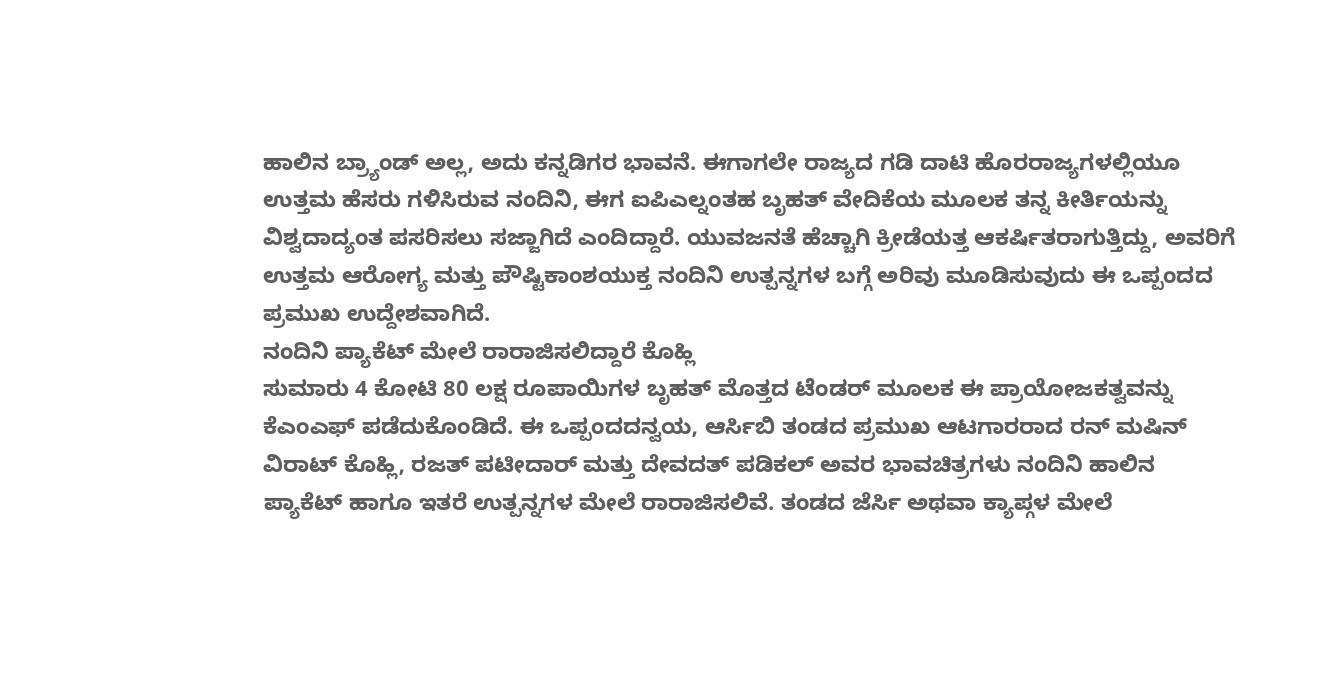ಹಾಲಿನ ಬ್ರ್ಯಾಂಡ್ ಅಲ್ಲ, ಅದು ಕನ್ನಡಿಗರ ಭಾವನೆ. ಈಗಾಗಲೇ ರಾಜ್ಯದ ಗಡಿ ದಾಟಿ ಹೊರರಾಜ್ಯಗಳಲ್ಲಿಯೂ ಉತ್ತಮ ಹೆಸರು ಗಳಿಸಿರುವ ನಂದಿನಿ, ಈಗ ಐಪಿಎಲ್ನಂತಹ ಬೃಹತ್ ವೇದಿಕೆಯ ಮೂಲಕ ತನ್ನ ಕೀರ್ತಿಯನ್ನು ವಿಶ್ವದಾದ್ಯಂತ ಪಸರಿಸಲು ಸಜ್ಜಾಗಿದೆ ಎಂದಿದ್ದಾರೆ. ಯುವಜನತೆ ಹೆಚ್ಚಾಗಿ ಕ್ರೀಡೆಯತ್ತ ಆಕರ್ಷಿತರಾಗುತ್ತಿದ್ದು, ಅವರಿಗೆ ಉತ್ತಮ ಆರೋಗ್ಯ ಮತ್ತು ಪೌಷ್ಟಿಕಾಂಶಯುಕ್ತ ನಂದಿನಿ ಉತ್ಪನ್ನಗಳ ಬಗ್ಗೆ ಅರಿವು ಮೂಡಿಸುವುದು ಈ ಒಪ್ಪಂದದ ಪ್ರಮುಖ ಉದ್ದೇಶವಾಗಿದೆ.
ನಂದಿನಿ ಪ್ಯಾಕೆಟ್ ಮೇಲೆ ರಾರಾಜಿಸಲಿದ್ದಾರೆ ಕೊಹ್ಲಿ
ಸುಮಾರು 4 ಕೋಟಿ 80 ಲಕ್ಷ ರೂಪಾಯಿಗಳ ಬೃಹತ್ ಮೊತ್ತದ ಟೆಂಡರ್ ಮೂಲಕ ಈ ಪ್ರಾಯೋಜಕತ್ವವನ್ನು ಕೆಎಂಎಫ್ ಪಡೆದುಕೊಂಡಿದೆ. ಈ ಒಪ್ಪಂದದನ್ವಯ, ಆರ್ಸಿಬಿ ತಂಡದ ಪ್ರಮುಖ ಆಟಗಾರರಾದ ರನ್ ಮಷಿನ್ ವಿರಾಟ್ ಕೊಹ್ಲಿ, ರಜತ್ ಪಟೀದಾರ್ ಮತ್ತು ದೇವದತ್ ಪಡಿಕಲ್ ಅವರ ಭಾವಚಿತ್ರಗಳು ನಂದಿನಿ ಹಾಲಿನ ಪ್ಯಾಕೆಟ್ ಹಾಗೂ ಇತರೆ ಉತ್ಪನ್ನಗಳ ಮೇಲೆ ರಾರಾಜಿಸಲಿವೆ. ತಂಡದ ಜೆರ್ಸಿ ಅಥವಾ ಕ್ಯಾಪ್ಗಳ ಮೇಲೆ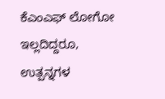ಕೆಎಂಎಫ್ ಲೋಗೋ ಇಲ್ಲದಿದ್ದರೂ, ಉತ್ಪನ್ನಗಳ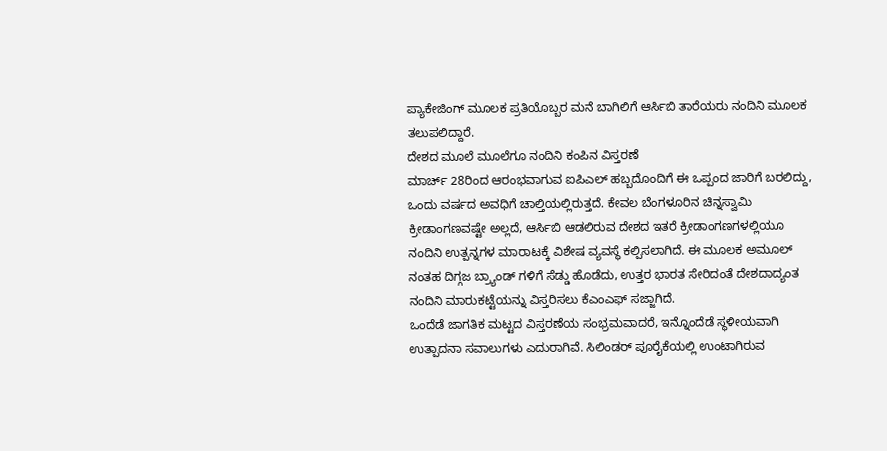ಪ್ಯಾಕೇಜಿಂಗ್ ಮೂಲಕ ಪ್ರತಿಯೊಬ್ಬರ ಮನೆ ಬಾಗಿಲಿಗೆ ಆರ್ಸಿಬಿ ತಾರೆಯರು ನಂದಿನಿ ಮೂಲಕ ತಲುಪಲಿದ್ದಾರೆ.
ದೇಶದ ಮೂಲೆ ಮೂಲೆಗೂ ನಂದಿನಿ ಕಂಪಿನ ವಿಸ್ತರಣೆ
ಮಾರ್ಚ್ 28ರಿಂದ ಆರಂಭವಾಗುವ ಐಪಿಎಲ್ ಹಬ್ಬದೊಂದಿಗೆ ಈ ಒಪ್ಪಂದ ಜಾರಿಗೆ ಬರಲಿದ್ದು, ಒಂದು ವರ್ಷದ ಅವಧಿಗೆ ಚಾಲ್ತಿಯಲ್ಲಿರುತ್ತದೆ. ಕೇವಲ ಬೆಂಗಳೂರಿನ ಚಿನ್ನಸ್ವಾಮಿ ಕ್ರೀಡಾಂಗಣವಷ್ಟೇ ಅಲ್ಲದೆ, ಆರ್ಸಿಬಿ ಆಡಲಿರುವ ದೇಶದ ಇತರೆ ಕ್ರೀಡಾಂಗಣಗಳಲ್ಲಿಯೂ ನಂದಿನಿ ಉತ್ಪನ್ನಗಳ ಮಾರಾಟಕ್ಕೆ ವಿಶೇಷ ವ್ಯವಸ್ಥೆ ಕಲ್ಪಿಸಲಾಗಿದೆ. ಈ ಮೂಲಕ ಅಮೂಲ್ ನಂತಹ ದಿಗ್ಗಜ ಬ್ರ್ಯಾಂಡ್ ಗಳಿಗೆ ಸೆಡ್ಡು ಹೊಡೆದು, ಉತ್ತರ ಭಾರತ ಸೇರಿದಂತೆ ದೇಶದಾದ್ಯಂತ ನಂದಿನಿ ಮಾರುಕಟ್ಟೆಯನ್ನು ವಿಸ್ತರಿಸಲು ಕೆಎಂಎಫ್ ಸಜ್ಜಾಗಿದೆ.
ಒಂದೆಡೆ ಜಾಗತಿಕ ಮಟ್ಟದ ವಿಸ್ತರಣೆಯ ಸಂಭ್ರಮವಾದರೆ, ಇನ್ನೊಂದೆಡೆ ಸ್ಥಳೀಯವಾಗಿ ಉತ್ಪಾದನಾ ಸವಾಲುಗಳು ಎದುರಾಗಿವೆ. ಸಿಲಿಂಡರ್ ಪೂರೈಕೆಯಲ್ಲಿ ಉಂಟಾಗಿರುವ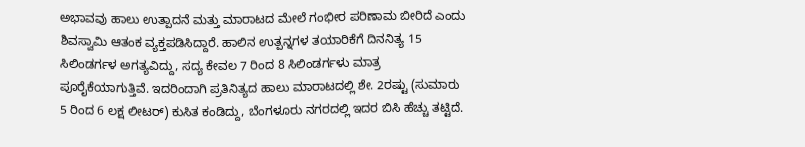ಅಭಾವವು ಹಾಲು ಉತ್ಪಾದನೆ ಮತ್ತು ಮಾರಾಟದ ಮೇಲೆ ಗಂಭೀರ ಪರಿಣಾಮ ಬೀರಿದೆ ಎಂದು ಶಿವಸ್ವಾಮಿ ಆತಂಕ ವ್ಯಕ್ತಪಡಿಸಿದ್ದಾರೆ. ಹಾಲಿನ ಉತ್ಪನ್ನಗಳ ತಯಾರಿಕೆಗೆ ದಿನನಿತ್ಯ 15 ಸಿಲಿಂಡರ್ಗಳ ಅಗತ್ಯವಿದ್ದು, ಸದ್ಯ ಕೇವಲ 7 ರಿಂದ 8 ಸಿಲಿಂಡರ್ಗಳು ಮಾತ್ರ ಪೂರೈಕೆಯಾಗುತ್ತಿವೆ. ಇದರಿಂದಾಗಿ ಪ್ರತಿನಿತ್ಯದ ಹಾಲು ಮಾರಾಟದಲ್ಲಿ ಶೇ. 2ರಷ್ಟು (ಸುಮಾರು 5 ರಿಂದ 6 ಲಕ್ಷ ಲೀಟರ್) ಕುಸಿತ ಕಂಡಿದ್ದು, ಬೆಂಗಳೂರು ನಗರದಲ್ಲಿ ಇದರ ಬಿಸಿ ಹೆಚ್ಚು ತಟ್ಟಿದೆ.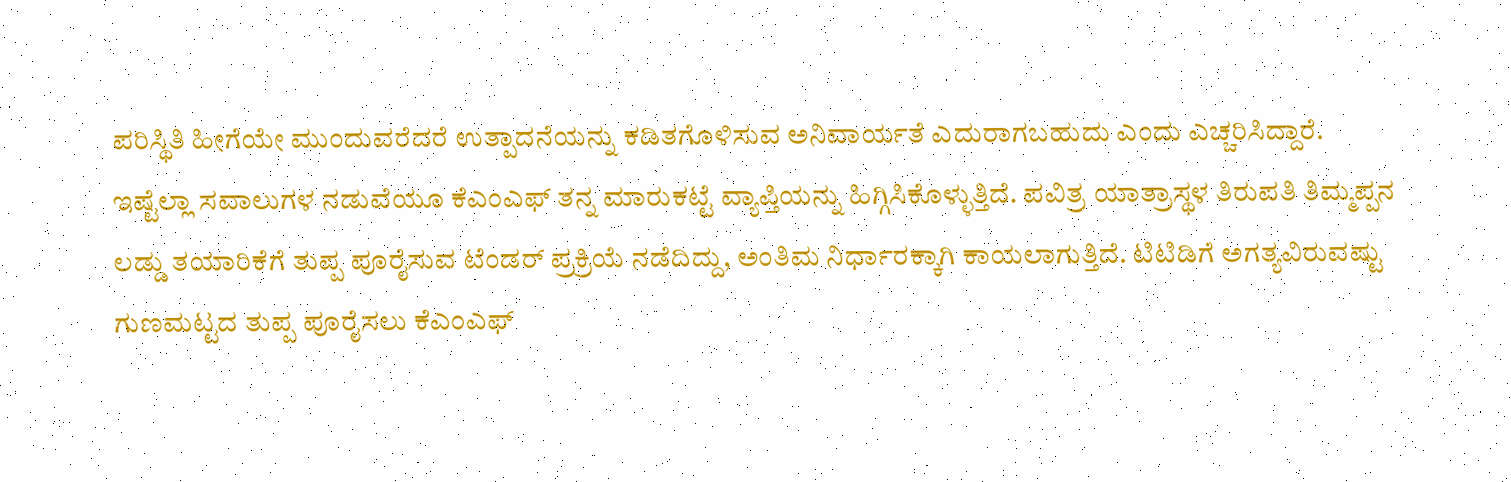ಪರಿಸ್ಥಿತಿ ಹೀಗೆಯೇ ಮುಂದುವರೆದರೆ ಉತ್ಪಾದನೆಯನ್ನು ಕಡಿತಗೊಳಿಸುವ ಅನಿವಾರ್ಯತೆ ಎದುರಾಗಬಹುದು ಎಂದು ಎಚ್ಚರಿಸಿದ್ದಾರೆ.
ಇಷ್ಟೆಲ್ಲಾ ಸವಾಲುಗಳ ನಡುವೆಯೂ ಕೆಎಂಎಫ್ ತನ್ನ ಮಾರುಕಟ್ಟೆ ವ್ಯಾಪ್ತಿಯನ್ನು ಹಿಗ್ಗಿಸಿಕೊಳ್ಳುತ್ತಿದೆ. ಪವಿತ್ರ ಯಾತ್ರಾಸ್ಥಳ ತಿರುಪತಿ ತಿಮ್ಮಪ್ಪನ ಲಡ್ಡು ತಯಾರಿಕೆಗೆ ತುಪ್ಪ ಪೂರೈಸುವ ಟೆಂಡರ್ ಪ್ರಕ್ರಿಯೆ ನಡೆದಿದ್ದು, ಅಂತಿಮ ನಿರ್ಧಾರಕ್ಕಾಗಿ ಕಾಯಲಾಗುತ್ತಿದೆ. ಟಿಟಿಡಿಗೆ ಅಗತ್ಯವಿರುವಷ್ಟು ಗುಣಮಟ್ಟದ ತುಪ್ಪ ಪೂರೈಸಲು ಕೆಎಂಎಫ್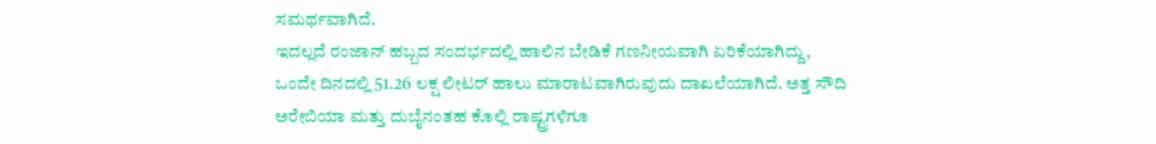ಸಮರ್ಥವಾಗಿದೆ.
ಇದಲ್ಲದೆ ರಂಜಾನ್ ಹಬ್ಬದ ಸಂದರ್ಭದಲ್ಲಿ ಹಾಲಿನ ಬೇಡಿಕೆ ಗಣನೀಯವಾಗಿ ಏರಿಕೆಯಾಗಿದ್ದು, ಒಂದೇ ದಿನದಲ್ಲಿ 51.26 ಲಕ್ಷ ಲೀಟರ್ ಹಾಲು ಮಾರಾಟವಾಗಿರುವುದು ದಾಖಲೆಯಾಗಿದೆ. ಅತ್ತ ಸೌದಿ ಅರೇಬಿಯಾ ಮತ್ತು ದುಬೈನಂತಹ ಕೊಲ್ಲಿ ರಾಷ್ಟ್ರಗಳಿಗೂ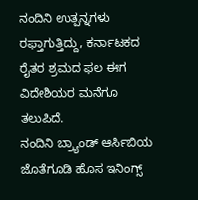ನಂದಿನಿ ಉತ್ಪನ್ನಗಳು ರಫ್ತಾಗುತ್ತಿದ್ದು, ಕರ್ನಾಟಕದ ರೈತರ ಶ್ರಮದ ಫಲ ಈಗ ವಿದೇಶಿಯರ ಮನೆಗೂ ತಲುಪಿದೆ.
ನಂದಿನಿ ಬ್ರ್ಯಾಂಡ್ ಆರ್ಸಿಬಿಯ ಜೊತೆಗೂಡಿ ಹೊಸ ಇನಿಂಗ್ಸ್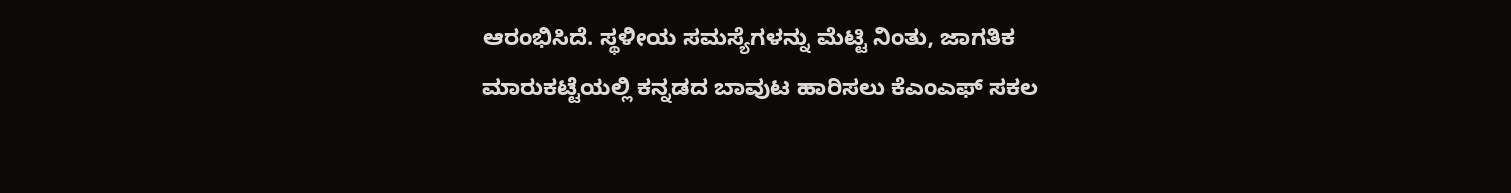ಆರಂಭಿಸಿದೆ. ಸ್ಥಳೀಯ ಸಮಸ್ಯೆಗಳನ್ನು ಮೆಟ್ಟಿ ನಿಂತು, ಜಾಗತಿಕ ಮಾರುಕಟ್ಟೆಯಲ್ಲಿ ಕನ್ನಡದ ಬಾವುಟ ಹಾರಿಸಲು ಕೆಎಂಎಫ್ ಸಕಲ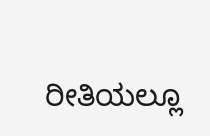ರೀತಿಯಲ್ಲೂ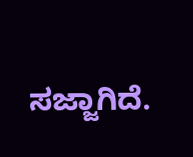ಸಜ್ಜಾಗಿದೆ.